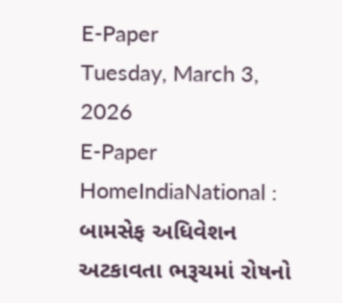E-Paper
Tuesday, March 3, 2026
E-Paper
HomeIndiaNational : બામસેફ અધિવેશન અટકાવતા ભરૂચમાં રોષનો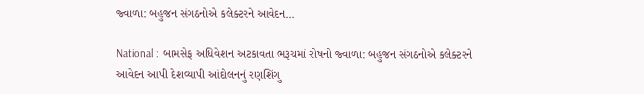જ્વાળા: બહુજન સંગઠનોએ કલેક્ટરને આવેદન...

National : બામસેફ અધિવેશન અટકાવતા ભરૂચમાં રોષનો જ્વાળા: બહુજન સંગઠનોએ કલેક્ટરને આવેદન આપી દેશવ્યાપી આંદોલનનું રણશિંગુ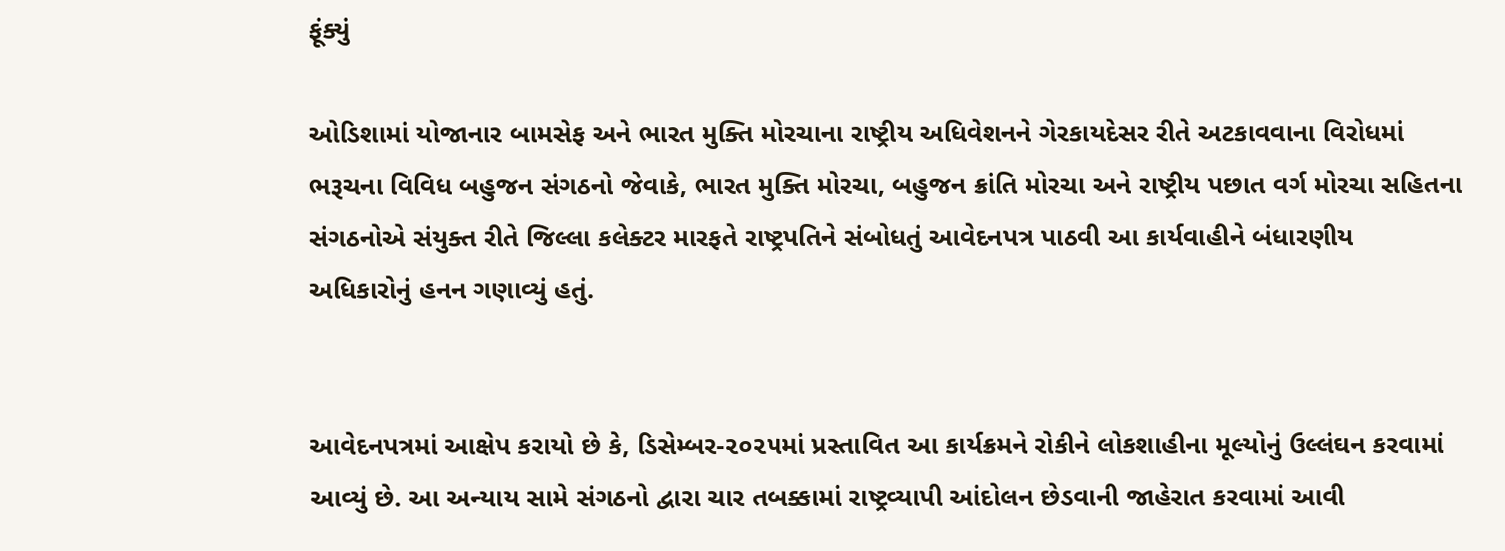ફૂંક્યું

ઓડિશામાં યોજાનાર બામસેફ અને ભારત મુક્તિ મોરચાના રાષ્ટ્રીય અધિવેશનને ગેરકાયદેસર રીતે અટકાવવાના વિરોધમાં ભરૂચના વિવિધ બહુજન સંગઠનો જેવાકે, ભારત મુક્તિ મોરચા, બહુજન ક્રાંતિ મોરચા અને રાષ્ટ્રીય પછાત વર્ગ મોરચા સહિતના સંગઠનોએ સંયુક્ત રીતે જિલ્લા કલેક્ટર મારફતે રાષ્ટ્રપતિને સંબોધતું આવેદનપત્ર પાઠવી આ કાર્યવાહીને બંધારણીય અધિકારોનું હનન ગણાવ્યું હતું.


આવેદનપત્રમાં આક્ષેપ કરાયો છે કે, ડિસેમ્બર-૨૦૨૫માં પ્રસ્તાવિત આ કાર્યક્રમને રોકીને લોકશાહીના મૂલ્યોનું ઉલ્લંઘન કરવામાં આવ્યું છે. આ અન્યાય સામે સંગઠનો દ્વારા ચાર તબક્કામાં રાષ્ટ્રવ્યાપી આંદોલન છેડવાની જાહેરાત કરવામાં આવી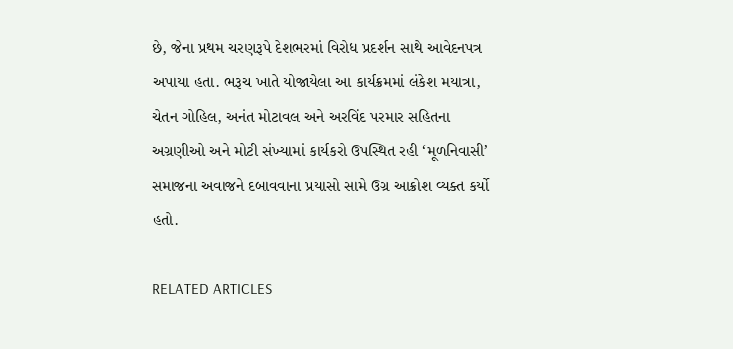છે, જેના પ્રથમ ચરણરૂપે દેશભરમાં વિરોધ પ્રદર્શન સાથે આવેદનપત્ર અપાયા હતા. ભરૂચ ખાતે યોજાયેલા આ કાર્યક્રમમાં લંકેશ મયાત્રા, ચેતન ગોહિલ, અનંત મોટાવલ અને અરવિંદ પરમાર સહિતના અગ્રણીઓ અને મોટી સંખ્યામાં કાર્યકરો ઉપસ્થિત રહી ‘મૂળનિવાસી’ સમાજના અવાજને દબાવવાના પ્રયાસો સામે ઉગ્ર આક્રોશ વ્યક્ત કર્યો હતો.

RELATED ARTICLES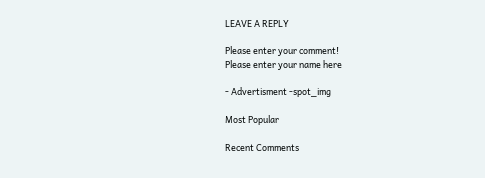LEAVE A REPLY

Please enter your comment!
Please enter your name here

- Advertisment -spot_img

Most Popular

Recent Comments